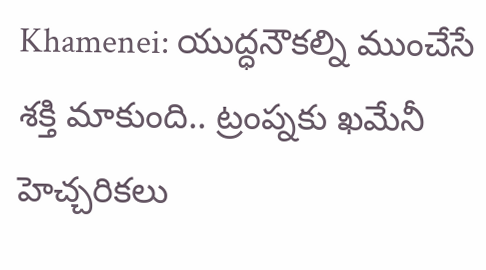Khamenei: యుద్ధనౌకల్ని ముంచేసే శక్తి మాకుంది.. ట్రంప్నకు ఖమేనీ హెచ్చరికలు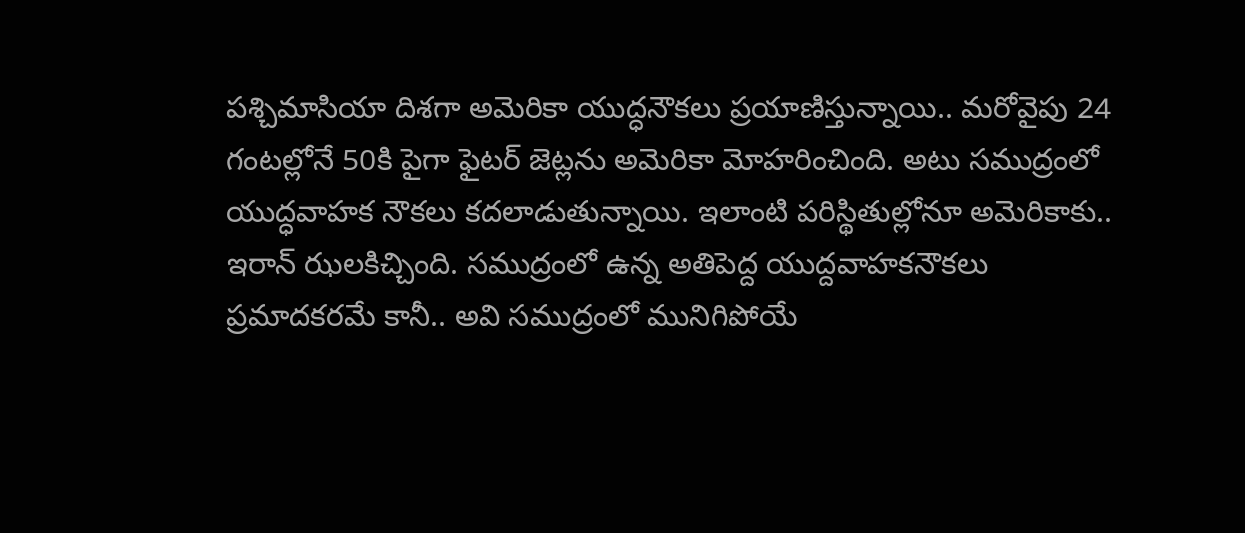పశ్చిమాసియా దిశగా అమెరికా యుద్ధనౌకలు ప్రయాణిస్తున్నాయి.. మరోవైపు 24 గంటల్లోనే 50కి పైగా ఫైటర్ జెట్లను అమెరికా మోహరించింది. అటు సముద్రంలో యుద్ధవాహక నౌకలు కదలాడుతున్నాయి. ఇలాంటి పరిస్థితుల్లోనూ అమెరికాకు.. ఇరాన్ ఝలకిచ్చింది. సముద్రంలో ఉన్న అతిపెద్ద యుద్దవాహకనౌకలు ప్రమాదకరమే కానీ.. అవి సముద్రంలో మునిగిపోయే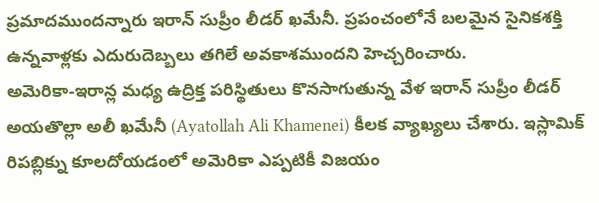ప్రమాదముందన్నారు ఇరాన్ సుప్రీం లీడర్ ఖమేనీ. ప్రపంచంలోనే బలమైన సైనికశక్తి ఉన్నవాళ్లకు ఎదురుదెబ్బలు తగిలే అవకాశముందని హెచ్చరించారు.
అమెరికా-ఇరాన్ల మధ్య ఉద్రిక్త పరిస్థితులు కొనసాగుతున్న వేళ ఇరాన్ సుప్రీం లీడర్ అయతొల్లా అలీ ఖమేనీ (Ayatollah Ali Khamenei) కీలక వ్యాఖ్యలు చేశారు. ఇస్లామిక్ రిపబ్లిక్ను కూలదోయడంలో అమెరికా ఎప్పటికీ విజయం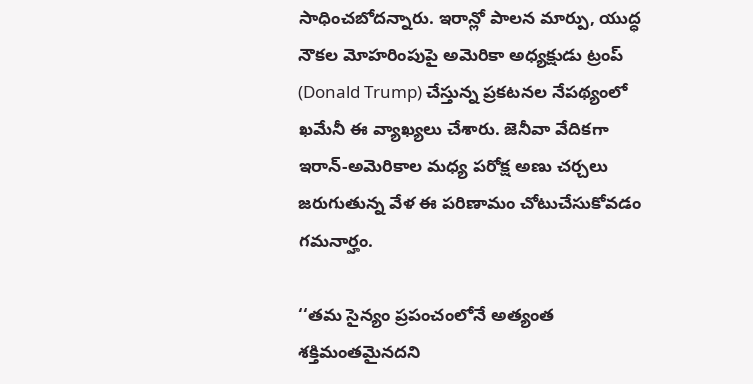సాధించబోదన్నారు. ఇరాన్లో పాలన మార్పు, యుద్ధ నౌకల మోహరింపుపై అమెరికా అధ్యక్షుడు ట్రంప్ (Donald Trump) చేస్తున్న ప్రకటనల నేపథ్యంలో ఖమేనీ ఈ వ్యాఖ్యలు చేశారు. జెనీవా వేదికగా ఇరాన్-అమెరికాల మధ్య పరోక్ష అణు చర్చలు జరుగుతున్న వేళ ఈ పరిణామం చోటుచేసుకోవడం గమనార్హం.

‘‘తమ సైన్యం ప్రపంచంలోనే అత్యంత శక్తిమంతమైనదని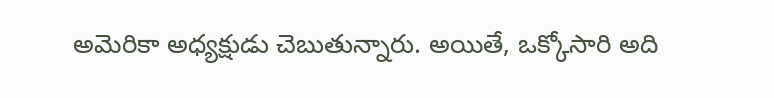అమెరికా అధ్యక్షుడు చెబుతున్నారు. అయితే, ఒక్కోసారి అది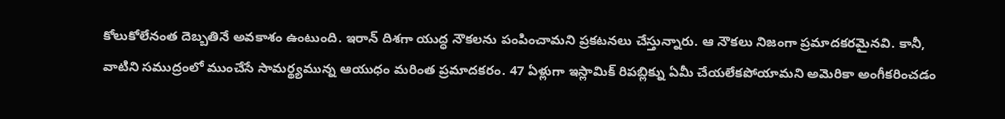కోలుకోలేనంత దెబ్బతినే అవకాశం ఉంటుంది. ఇరాన్ దిశగా యుద్ధ నౌకలను పంపించామని ప్రకటనలు చేస్తున్నారు. ఆ నౌకలు నిజంగా ప్రమాదకరమైనవి. కానీ, వాటిని సముద్రంలో ముంచేసే సామర్థ్యమున్న ఆయుధం మరింత ప్రమాదకరం. 47 ఏళ్లుగా ఇస్లామిక్ రిపబ్లిక్ను ఏమీ చేయలేకపోయామని అమెరికా అంగీకరించడం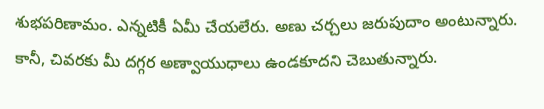శుభపరిణామం. ఎన్నటికీ ఏమీ చేయలేరు. అణు చర్చలు జరుపుదాం అంటున్నారు. కానీ, చివరకు మీ దగ్గర అణ్వాయుధాలు ఉండకూదని చెబుతున్నారు.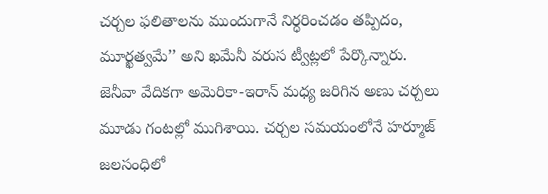చర్చల ఫలితాలను ముందుగానే నిర్ధరించడం తప్పిదం, మూర్ఖత్వమే’’ అని ఖమేనీ వరుస ట్వీట్లలో పేర్కొన్నారు.
జెనీవా వేదికగా అమెరికా-ఇరాన్ మధ్య జరిగిన అణు చర్చలు మూడు గంటల్లో ముగిశాయి. చర్చల సమయంలోనే హర్మూజ్ జలసంధిలో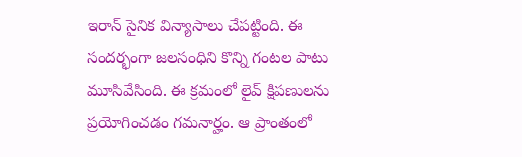ఇరాన్ సైనిక విన్యాసాలు చేపట్టింది. ఈ సందర్భంగా జలసంధిని కొన్ని గంటల పాటు మూసివేసింది. ఈ క్రమంలో లైవ్ క్షిపణులను ప్రయోగించడం గమనార్హం. ఆ ప్రాంతంలో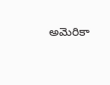అమెరికా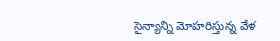సైన్యాన్ని మోహరిస్తున్న వేళ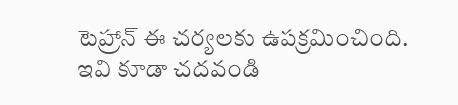టెహ్రాన్ ఈ చర్యలకు ఉపక్రమించింది.
ఇవి కూడా చదవండి